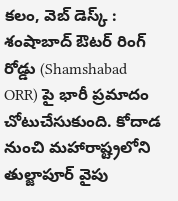కలం, వెబ్ డెస్క్ : శంషాబాద్ ఔటర్ రింగ్ రోడ్డు (Shamshabad ORR) పై భారీ ప్రమాదం చోటుచేసుకుంది. కోదాడ నుంచి మహారాష్ట్రలోని తుల్జాపూర్ వైపు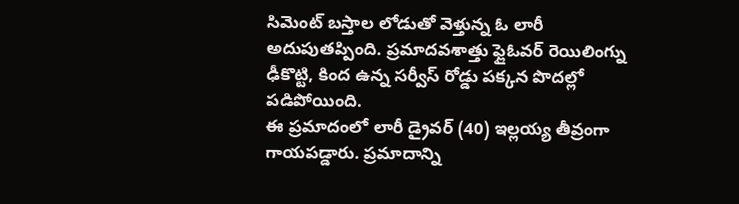సిమెంట్ బస్తాల లోడుతో వెళ్తున్న ఓ లారీ అదుపుతప్పింది. ప్రమాదవశాత్తు ఫ్లైఓవర్ రెయిలింగ్ను ఢీకొట్టి, కింద ఉన్న సర్వీస్ రోడ్డు పక్కన పొదల్లో పడిపోయింది.
ఈ ప్రమాదంలో లారీ డ్రైవర్ (40) ఇల్లయ్య తీవ్రంగా గాయపడ్డారు. ప్రమాదాన్ని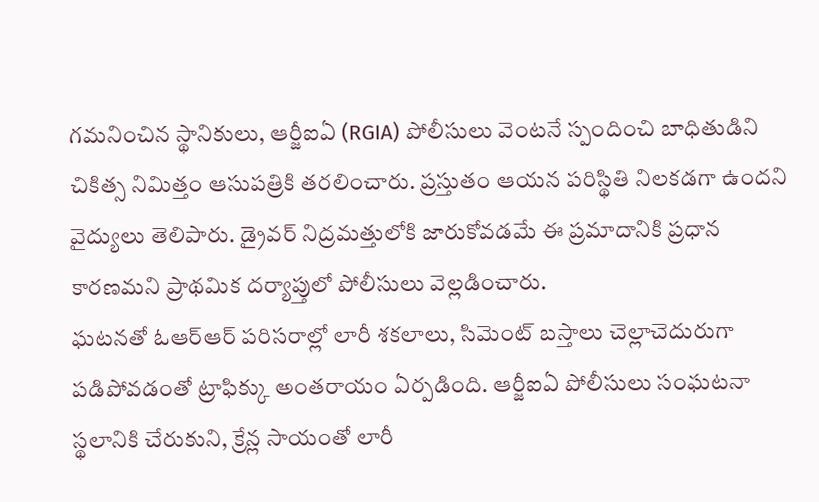గమనించిన స్థానికులు, ఆర్జీఐఏ (RGIA) పోలీసులు వెంటనే స్పందించి బాధితుడిని చికిత్స నిమిత్తం ఆసుపత్రికి తరలించారు. ప్రస్తుతం ఆయన పరిస్థితి నిలకడగా ఉందని వైద్యులు తెలిపారు. డ్రైవర్ నిద్రమత్తులోకి జారుకోవడమే ఈ ప్రమాదానికి ప్రధాన కారణమని ప్రాథమిక దర్యాప్తులో పోలీసులు వెల్లడించారు.
ఘటనతో ఓఆర్ఆర్ పరిసరాల్లో లారీ శకలాలు, సిమెంట్ బస్తాలు చెల్లాచెదురుగా పడిపోవడంతో ట్రాఫిక్కు అంతరాయం ఏర్పడింది. ఆర్జీఐఏ పోలీసులు సంఘటనా స్థలానికి చేరుకుని, క్రేన్ల సాయంతో లారీ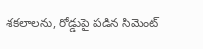శకలాలను, రోడ్డుపై పడిన సిమెంట్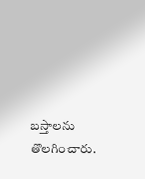బస్తాలను తొలగించారు.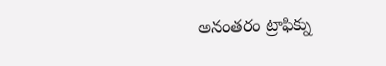అనంతరం ట్రాఫిక్ను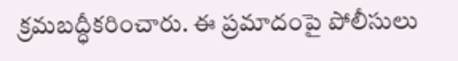క్రమబద్ధీకరించారు. ఈ ప్రమాదంపై పోలీసులు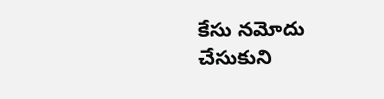కేసు నమోదు చేసుకుని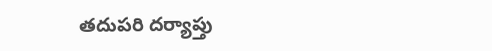తదుపరి దర్యాప్తు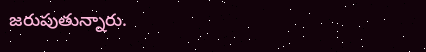జరుపుతున్నారు.